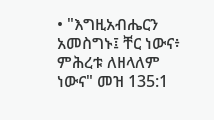• "እግዚአብሔርን አመስግኑ፤ ቸር ነውና፥ ምሕረቱ ለዘላለም ነውና" መዝ 135:1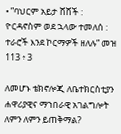• ”ባህርም አይታ ሸሸች : ዮርዳኖስም ወደ ኋላው ተመለሰ : ተራሮች እንደ ኮርማዎች ዘለሉ” መዝ 113 ፥ 3

ለመሆኑ ቴክኖሎጂ ለቤተክርስቲያን ሐዋሪያዊና ማኀበራዊ አገልግሎት ለምን ለምን ይጠቅማል?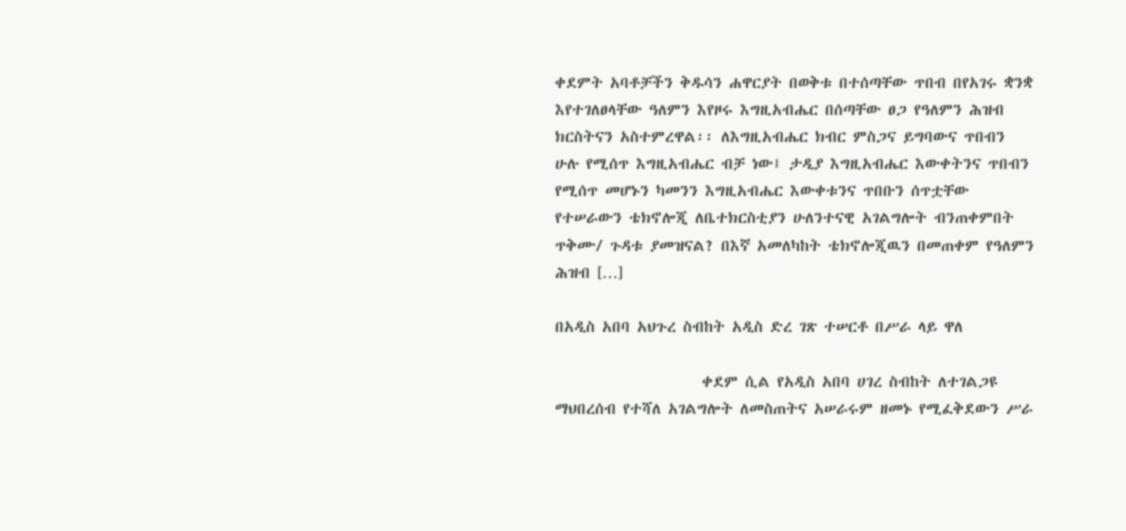ቀደምት አባቶቻችን ቅዱሳን ሐዋርያት በወቅቱ በተሰጣቸው ጥበብ በየአገሩ ቋንቋ እየተገለፀላቸው ዓለምን እየዞሩ እግዚአብሔር በሰጣቸው ፀጋ የዓለምን ሕዝብ ክርስትናን አስተምረዋል፡፡ ለእግዚአብሔር ክብር ምስጋና ይግባውና ጥበብን ሁሉ የሚሰጥ እግዚአብሔር ብቻ ነው፤ ታዲያ እግዚአብሔር እውቀትንና ጥበብን የሚሰጥ መሆኑን ካመንን እግዚአብሔር እውቀቱንና ጥበቡን ሰጥቷቸው የተሠራውን ቴክኖሎጂ ለቤተክርስቲያን ሁለንተናዊ አገልግሎት ብንጠቀምበት ጥቅሙ/ ጉዳቱ ያመዝናል? በእኛ አመለካከት ቴክኖሎጂዉን በመጠቀም የዓለምን ሕዝብ […]

በአዲስ አበባ አህጉረ ስብከት አዲስ ድረ ገጽ ተሠርቶ በሥራ ላይ ዋለ

                     ቀደም ሲል የአዲስ አበባ ሀገረ ስብከት ለተገልጋዩ ማህበረሰብ የተሻለ አገልግሎት ለመስጠትና አሠራሩም ዘመኑ የሚፈቅደውን ሥራ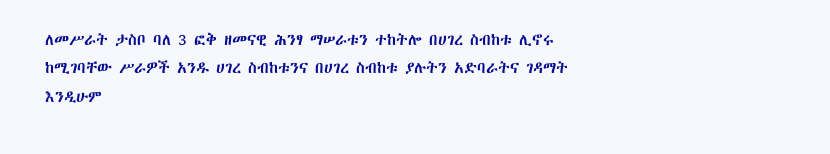ለመሥራት ታስቦ ባለ 3 ፎቅ ዘመናዊ ሕንፃ ማሠራቱን ተከትሎ በሀገረ ስብከቱ ሊኖሩ ከሚገባቸው ሥራዎች አንዱ ሀገረ ስብከቱንና በሀገረ ስብከቱ ያሉትን አድባራትና ገዳማት እንዲሁም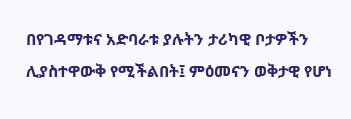በየገዳማቱና አድባራቱ ያሉትን ታሪካዊ ቦታዎችን ሊያስተዋውቅ የሚችልበት፤ ምዕመናን ወቅታዊ የሆነ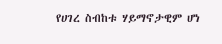የሀገረ ስብከቱ ሃይማኖታዊም ሆነ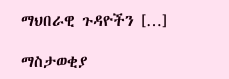ማህበራዊ ጉዳዮችን […]

ማስታወቂያ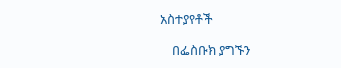አስተያየቶች

    በፌስቡክ ያግኙን